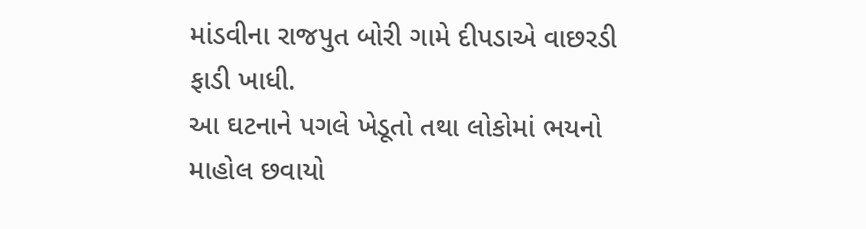માંડવીના રાજપુત બોરી ગામે દીપડાએ વાછરડી ફાડી ખાધી.
આ ઘટનાને પગલે ખેડૂતો તથા લોકોમાં ભયનો માહોલ છવાયો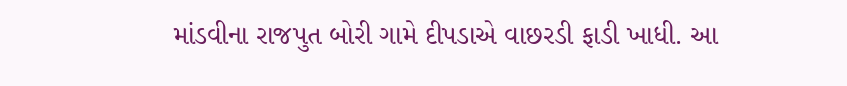માંડવીના રાજપુત બોરી ગામે દીપડાએ વાછરડી ફાડી ખાધી. આ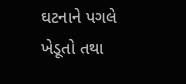ઘટનાને પગલે ખેડૂતો તથા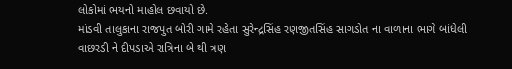લોકોમાં ભયનો માહોલ છવાયો છે.
માંડવી તાલુકાના રાજપુત બોરી ગામે રહેતા સુરેન્દ્રસિંહ રણજીતસિંહ સાગડોત ના વાળાના ભાગે બાંધેલી વાછરડી ને દીપડાએ રાત્રિના બે થી ત્રણ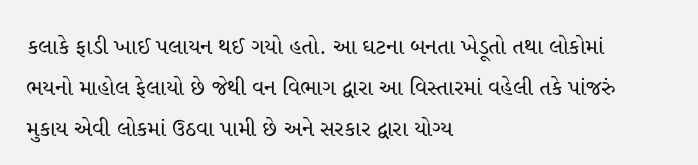કલાકે ફાડી ખાઈ પલાયન થઈ ગયો હતો. આ ઘટના બનતા ખેડૂતો તથા લોકોમાં ભયનો માહોલ ફેલાયો છે જેથી વન વિભાગ દ્વારા આ વિસ્તારમાં વહેલી તકે પાંજરું મુકાય એવી લોકમાં ઉઠવા પામી છે અને સરકાર દ્વારા યોગ્ય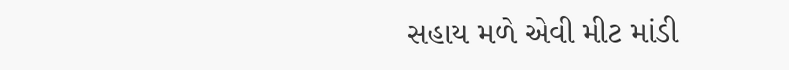સહાય મળે એવી મીટ માંડી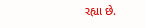રહ્યા છે.